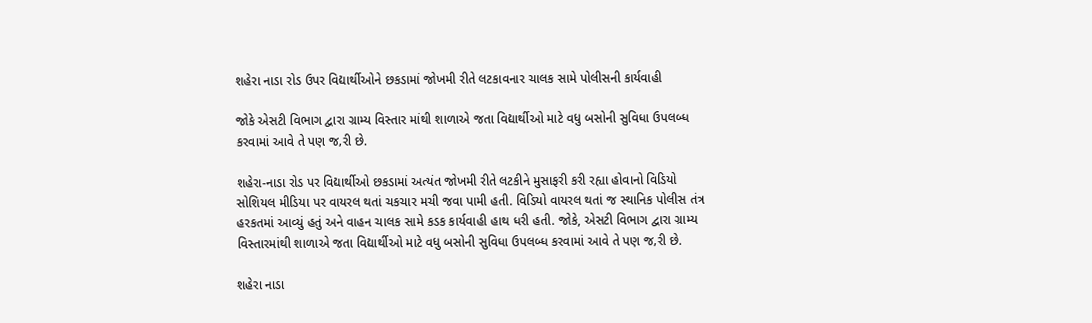શહેરા નાડા રોડ ઉપર વિદ્યાર્થીઓને છકડામાં જોખમી રીતે લટકાવનાર ચાલક સામે પોલીસની કાર્યવાહી

જોકે એસટી વિભાગ દ્વારા ગ્રામ્ય વિસ્તાર માંથી શાળાએ જતા વિદ્યાર્થીઓ માટે વધુ બસોની સુવિધા ઉપલબ્ધ કરવામાં આવે તે પણ જ‚રી છે.

શહેરા-નાડા રોડ પર વિદ્યાર્થીઓ છકડામાં અત્યંત જોખમી રીતે લટકીને મુસાફરી કરી રહ્યા હોવાનો વિડિયો સોશિયલ મીડિયા પર વાયરલ થતાં ચકચાર મચી જવા પામી હતી. વિડિયો વાયરલ થતાં જ સ્થાનિક પોલીસ તંત્ર હરકતમાં આવ્યું હતું અને વાહન ચાલક સામે કડક કાર્યવાહી હાથ ધરી હતી. જોકે, એસટી વિભાગ દ્વારા ગ્રામ્ય વિસ્તારમાંથી શાળાએ જતા વિદ્યાર્થીઓ માટે વધુ બસોની સુવિધા ઉપલબ્ધ કરવામાં આવે તે પણ જ‚રી છે.

શહેરા નાડા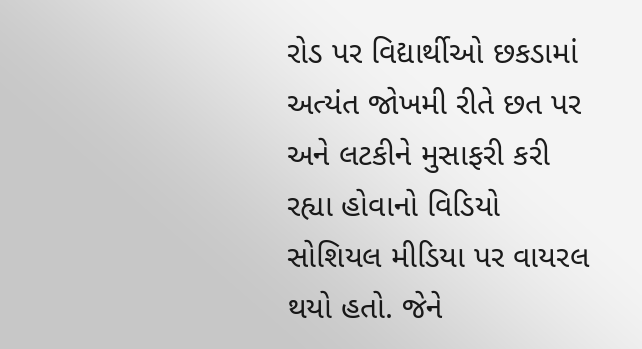રોડ પર વિદ્યાર્થીઓ છકડામાં અત્યંત જોખમી રીતે છત પર અને લટકીને મુસાફરી કરી રહ્યા હોવાનો વિડિયો સોશિયલ મીડિયા પર વાયરલ થયો હતો. જેને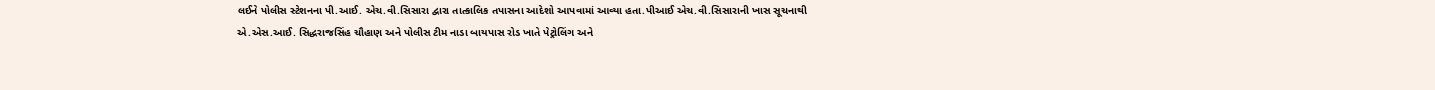લઈને પોલીસ સ્ટેશનના પી.આઈ. એચ.વી.સિસારા દ્વારા તાત્કાલિક તપાસના આદેશો આપવામાં આવ્યા હતા.પીઆઈ એચ.વી.સિસારાની ખાસ સૂચનાથી એ.એસ.આઈ. સિદ્ધરાજસિંહ ચૌહાણ અને પોલીસ ટીમ નાડા બાયપાસ રોડ ખાતે પેટ્રોલિંગ અને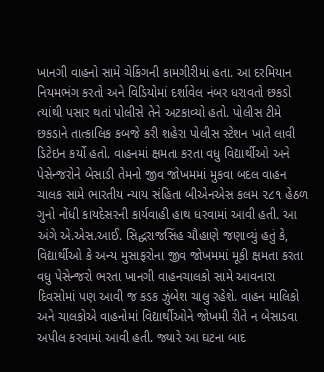ખાનગી વાહનો સામે ચેકિંગની કામગીરીમાં હતા. આ દરમિયાન નિયમભંગ કરતો અને વિડિયોમાં દર્શાવેલ નંબર ધરાવતો છકડો ત્યાંથી પસાર થતાં પોલીસે તેને અટકાવ્યો હતો. પોલીસ ટીમે છકડાને તાત્કાલિક કબજે કરી શહેરા પોલીસ સ્ટેશન ખાતે લાવી ડિટેઇન કર્યો હતો. વાહનમાં ક્ષમતા કરતા વધુ વિદ્યાર્થીઓ અને પેસેન્જરોને બેસાડી તેમનો જીવ જોખમમાં મુકવા બદલ વાહન ચાલક સામે ભારતીય ન્યાય સંહિતા બીએનએસ કલમ ૨૮૧ હેઠળ ગુનો નોંધી કાયદેસરની કાર્યવાહી હાથ ધરવામાં આવી હતી. આ અંગે એ.એસ.આઈ. સિદ્ધરાજસિંહ ચૌહાણે જણાવ્યું હતું કે, વિદ્યાર્થીઓ કે અન્ય મુસાફરોના જીવ જોખમમાં મૂકી ક્ષમતા કરતા વધુ પેસેન્જરો ભરતા ખાનગી વાહનચાલકો સામે આવનારા દિવસોમાં પણ આવી જ કડક ઝુંબેશ ચાલુ રહેશે. વાહન માલિકો અને ચાલકોએ વાહનોમાં વિદ્યાર્થીઓને જોખમી રીતે ન બેસાડવા અપીલ કરવામાં આવી હતી. જ્યારે આ ઘટના બાદ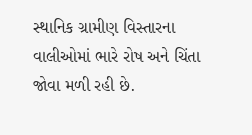સ્થાનિક ગ્રામીણ વિસ્તારના વાલીઓમાં ભારે રોષ અને ચિંતા જોવા મળી રહી છે.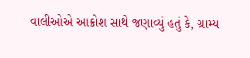વાલીઓએ આક્રોશ સાથે જણાવ્યું હતું કે, ગ્રામ્ય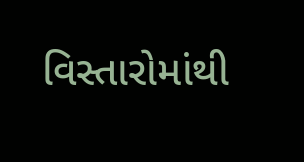વિસ્તારોમાંથી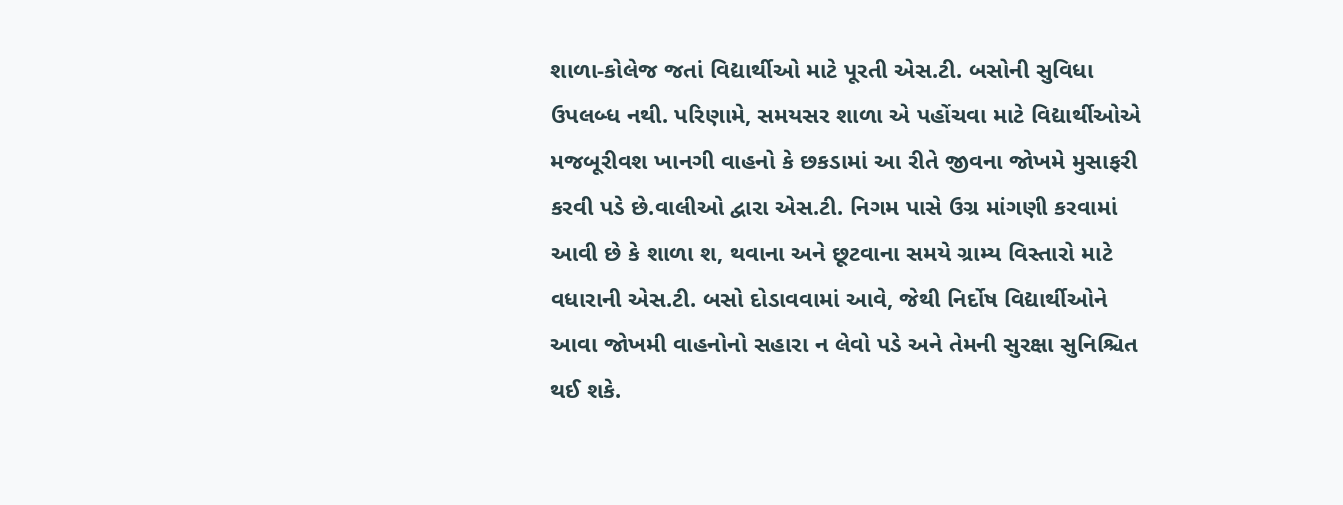શાળા-કોલેજ જતાં વિદ્યાર્થીઓ માટે પૂરતી એસ.ટી. બસોની સુવિધા ઉપલબ્ધ નથી. પરિણામે, સમયસર શાળા એ પહોંચવા માટે વિદ્યાર્થીઓએ મજબૂરીવશ ખાનગી વાહનો કે છકડામાં આ રીતે જીવના જોખમે મુસાફરી કરવી પડે છે.વાલીઓ દ્વારા એસ.ટી. નિગમ પાસે ઉગ્ર માંગણી કરવામાં આવી છે કે શાળા શ‚ થવાના અને છૂટવાના સમયે ગ્રામ્ય વિસ્તારો માટે વધારાની એસ.ટી. બસો દોડાવવામાં આવે, જેથી નિર્દોષ વિદ્યાર્થીઓને આવા જોખમી વાહનોનો સહારા ન લેવો પડે અને તેમની સુરક્ષા સુનિશ્ચિત થઈ શકે.